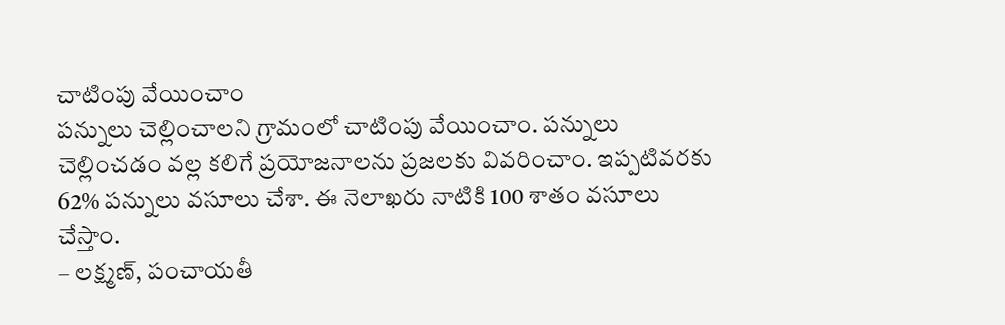చాటింపు వేయించాం
పన్నులు చెల్లించాలని గ్రామంలో చాటింపు వేయించాం. పన్నులు చెల్లించడం వల్ల కలిగే ప్రయోజనాలను ప్రజలకు వివరించాం. ఇప్పటివరకు 62% పన్నులు వసూలు చేశా. ఈ నెలాఖరు నాటికి 100 శాతం వసూలు చేస్తాం.
– లక్ష్మణ్, పంచాయతీ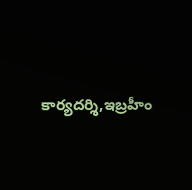కార్యదర్శి,ఇబ్రహీం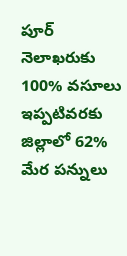పూర్
నెలాఖరుకు 100% వసూలు
ఇప్పటివరకు జిల్లాలో 62% మేర పన్నులు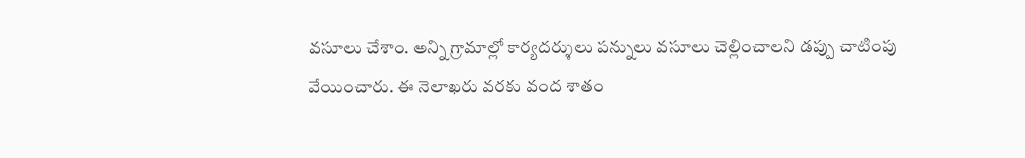వసూలు చేశాం. అన్ని గ్రామాల్లో కార్యదర్శులు పన్నులు వసూలు చెల్లించాలని డప్పు చాటింపు వేయించారు. ఈ నెలాఖరు వరకు వంద శాతం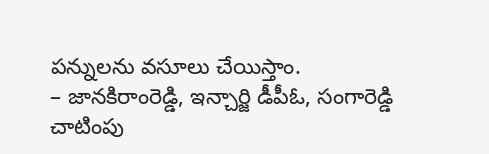పన్నులను వసూలు చేయిస్తాం.
– జానకిరాంరెడ్డి, ఇన్చార్జి డీపీఓ, సంగారెడ్డి
చాటింపు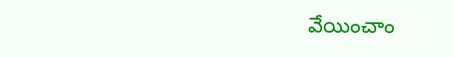వేయించాం